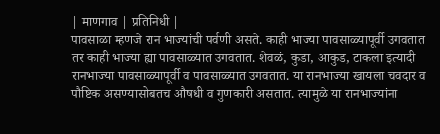| माणगाव | प्रतिनिधी |
पावसाळा म्हणजे रान भाज्यांची पर्वणी असते. काही भाज्या पावसाळ्यापूर्वी उगवतात तर काही भाज्या ह्या पावसाळ्यात उगवतात. शेवळं, कुडा, आकुड, टाकला इत्यादी रानभाज्या पावसाळ्यापूर्वी व पावसाळ्यात उगवतात. या रानभाज्या खायला चवदार व पौष्टिक असण्यासोबतच औषधी व गुणकारी असतात. त्यामुळे या रानभाज्यांना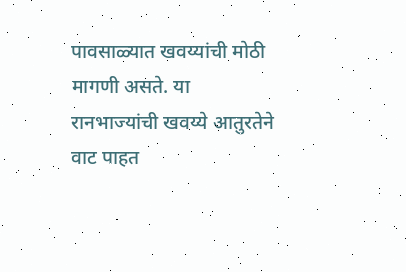पावसाळ्यात खवय्यांची मोठी मागणी असते. या रानभाज्यांची खवय्ये आतुरतेने वाट पाहत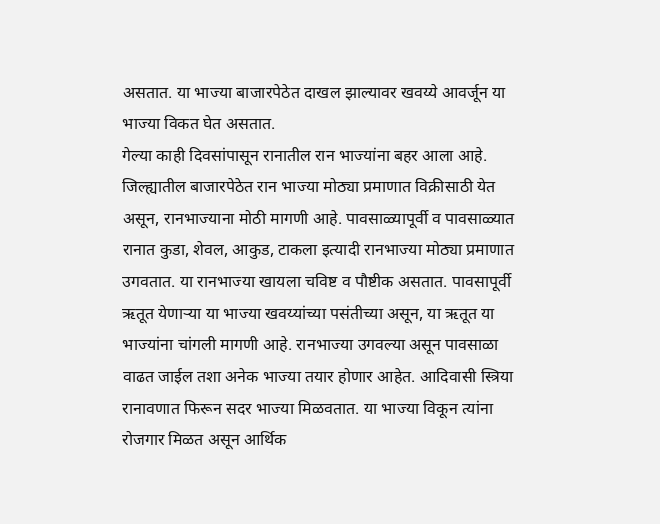असतात. या भाज्या बाजारपेठेत दाखल झाल्यावर खवय्ये आवर्जून या भाज्या विकत घेत असतात.
गेल्या काही दिवसांपासून रानातील रान भाज्यांना बहर आला आहे. जिल्ह्यातील बाजारपेठेत रान भाज्या मोठ्या प्रमाणात विक्रीसाठी येत असून, रानभाज्याना मोठी मागणी आहे. पावसाळ्यापूर्वी व पावसाळ्यात रानात कुडा, शेवल, आकुड, टाकला इत्यादी रानभाज्या मोठ्या प्रमाणात उगवतात. या रानभाज्या खायला चविष्ट व पौष्टीक असतात. पावसापूर्वी ऋतूत येणाऱ्या या भाज्या खवय्यांच्या पसंतीच्या असून, या ऋतूत या भाज्यांना चांगली मागणी आहे. रानभाज्या उगवल्या असून पावसाळा वाढत जाईल तशा अनेक भाज्या तयार होणार आहेत. आदिवासी स्त्रिया रानावणात फिरून सदर भाज्या मिळवतात. या भाज्या विकून त्यांना रोजगार मिळत असून आर्थिक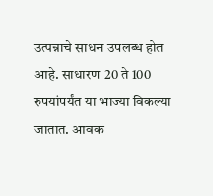उत्पन्नाचे साधन उपलब्ध होत आहे. साधारण 20 ते 100 रुपयांपर्यंत या भाज्या विकल्या जातात. आवक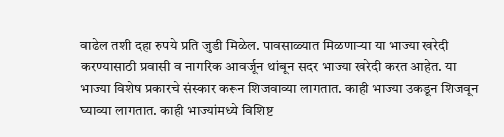वाढेल तशी दहा रुपये प्रति जुडी मिळेल. पावसाळ्यात मिळणाऱ्या या भाज्या खरेदी करण्यासाठी प्रवासी व नागरिक आवर्जून थांबून सदर भाज्या खरेदी करत आहेत. या भाज्या विशेष प्रकारचे संस्कार करून शिजवाव्या लागतात. काही भाज्या उकडून शिजवून घ्याव्या लागतात. काही भाज्यांमध्ये विशिष्ट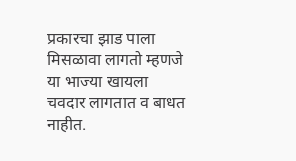प्रकारचा झाड पाला मिसळावा लागतो म्हणजे या भाज्या खायला चवदार लागतात व बाधत नाहीत.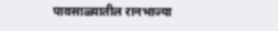पावसाळ्यातील रानभाज्या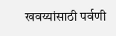खवय्यांसाठी पर्वणी